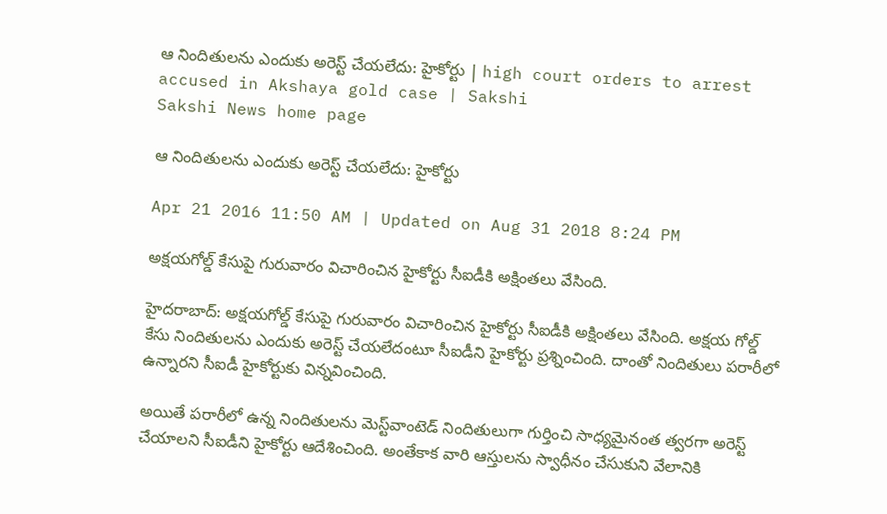ఆ నిందితులను ఎందుకు అరెస్ట్‌ చేయలేదు: హైకోర్టు | high court orders to arrest accused in Akshaya gold case | Sakshi
Sakshi News home page

ఆ నిందితులను ఎందుకు అరెస్ట్‌ చేయలేదు: హైకోర్టు

Apr 21 2016 11:50 AM | Updated on Aug 31 2018 8:24 PM

అక్షయగోల్డ్‌ కేసుపై గురువారం విచారించిన హైకోర్టు సీఐడీకి అక్షింతలు వేసింది.

హైదరాబాద్‌: అక్షయగోల్డ్‌ కేసుపై గురువారం విచారించిన హైకోర్టు సీఐడీకి అక్షింతలు వేసింది. అక్షయ గోల్డ్‌ కేసు నిందితులను ఎందుకు అరెస్ట్‌ చేయలేదంటూ సీఐడీని హైకోర్టు ప్రశ్నించింది. దాంతో నిందితులు పరారీలో ఉన్నారని సీఐడీ హైకోర్టుకు విన్నవించింది.

అయితే పరారీలో ఉన్న నిందితులను మెస్ట్‌వాంటెడ్‌ నిందితులుగా గుర్తించి సాధ్యమైనంత త్వరగా అరెస్ట్‌ చేయాలని సీఐడీని హైకోర్టు ఆదేశించింది. అంతేకాక వారి ఆస్తులను స్వాధీనం చేసుకుని వేలానికి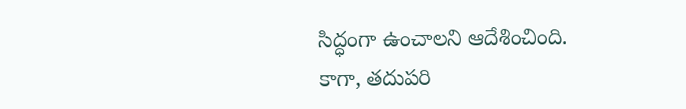సిద్ధంగా ఉంచాలని ఆదేశించింది. కాగా, తదుపరి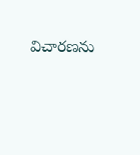విచారణను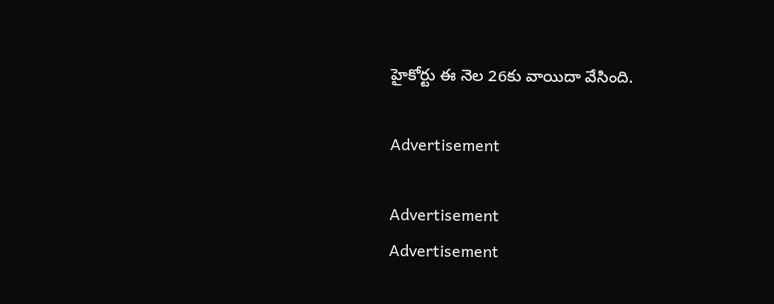హైకోర్టు ఈ నెల 26కు వాయిదా వేసింది.

Advertisement

Advertisement
Advertisement